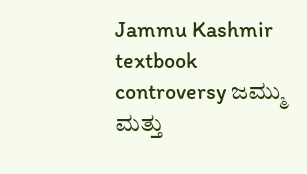Jammu Kashmir textbook controversy ಜಮ್ಮು ಮತ್ತು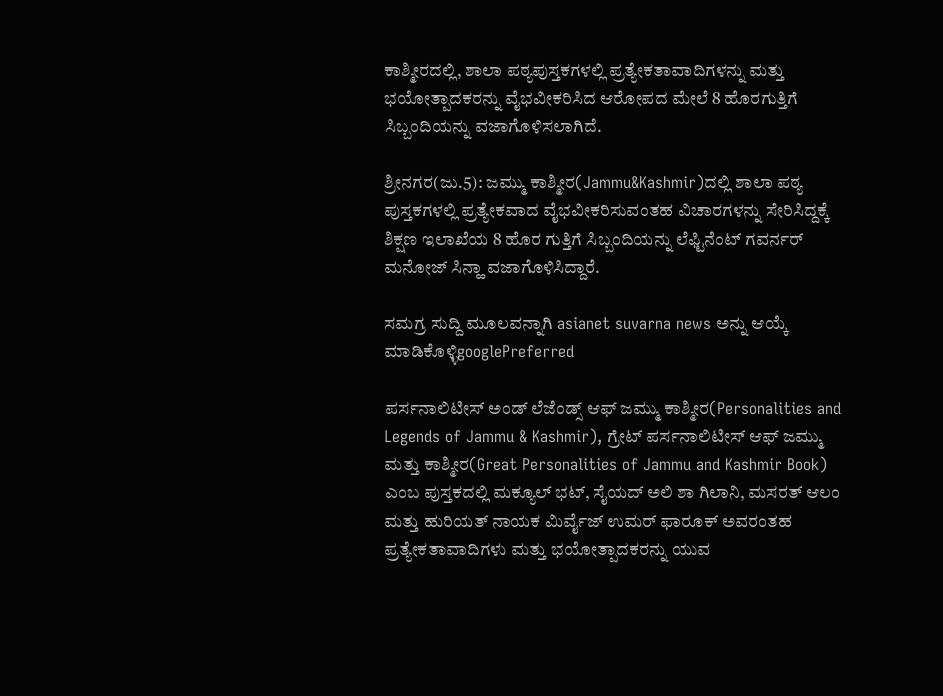ಕಾಶ್ಮೀರದಲ್ಲಿ, ಶಾಲಾ ಪಠ್ಯಪುಸ್ತಕಗಳಲ್ಲಿ ಪ್ರತ್ಯೇಕತಾವಾದಿಗಳನ್ನು ಮತ್ತು ಭಯೋತ್ಪಾದಕರನ್ನು ವೈಭವೀಕರಿಸಿದ ಆರೋಪದ ಮೇಲೆ 8 ಹೊರಗುತ್ತಿಗೆ ಸಿಬ್ಬಂದಿಯನ್ನು ವಜಾಗೊಳಿಸಲಾಗಿದೆ.

ಶ್ರೀನಗರ(ಜು.5): ಜಮ್ಮು ಕಾಶ್ಮೀರ(Jammu&Kashmir)ದಲ್ಲಿ ಶಾಲಾ ಪಠ್ಯ ಪುಸ್ತಕಗಳಲ್ಲಿ ಪ್ರತ್ಯೇಕವಾದ ವೈಭವೀಕರಿಸುವಂತಹ ವಿಚಾರಗಳನ್ನು ಸೇರಿಸಿದ್ದಕ್ಕೆ ಶಿಕ್ಷಣ ಇಲಾಖೆಯ 8 ಹೊರ ಗುತ್ತಿಗೆ ಸಿಬ್ಬಂದಿಯನ್ನು ಲೆಫ್ಟಿನೆಂಟ್‌ ಗವರ್ನರ್‌ ಮನೋಜ್‌ ಸಿನ್ಹಾ ವಜಾಗೊಳಿಸಿದ್ದಾರೆ.

ಸಮಗ್ರ ಸುದ್ದಿ ಮೂಲವನ್ನಾಗಿ asianet suvarna news ಅನ್ನು ಆಯ್ಕೆ ಮಾಡಿಕೊಳ್ಳಿgooglePreferred

ಪರ್ಸನಾಲಿಟೀಸ್ ಅಂಡ್ ಲೆಜೆಂಡ್ಸ್ ಆಫ್ ಜಮ್ಮು ಕಾಶ್ಮೀರ(Personalities and Legends of Jammu & Kashmir), ಗ್ರೇಟ್ ಪರ್ಸನಾಲಿಟೀಸ್ ಆಫ್ ಜಮ್ಮು ಮತ್ತು ಕಾಶ್ಮೀರ(Great Personalities of Jammu and Kashmir Book) ಎಂಬ ಪುಸ್ತಕದಲ್ಲಿ ಮಕ್ಯೂಲ್ ಭಟ್, ಸೈಯದ್ ಅಲಿ ಶಾ ಗಿಲಾನಿ, ಮಸರತ್ ಆಲಂ ಮತ್ತು ಹುರಿಯತ್ ನಾಯಕ ಮಿರ್ವೈಜ್ ಉಮರ್ ಫಾರೂಕ್ ಅವರಂತಹ ಪ್ರತ್ಯೇಕತಾವಾದಿಗಳು ಮತ್ತು ಭಯೋತ್ಪಾದಕರನ್ನು ಯುವ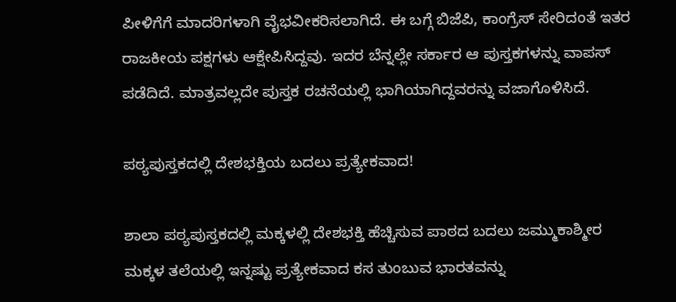ಪೀಳಿಗೆಗೆ ಮಾದರಿಗಳಾಗಿ ವೈಭವೀಕರಿಸಲಾಗಿದೆ. ಈ ಬಗ್ಗೆ ಬಿಜೆಪಿ, ಕಾಂಗ್ರೆಸ್‌ ಸೇರಿದಂತೆ ಇತರ ರಾಜಕೀಯ ಪಕ್ಷಗಳು ಆಕ್ಷೇಪಿಸಿದ್ದವು. ಇದರ ಬೆನ್ನಲ್ಲೇ ಸರ್ಕಾರ ಆ ಪುಸ್ತಕಗಳನ್ನು ವಾಪಸ್‌ ಪಡೆದಿದೆ. ಮಾತ್ರವಲ್ಲದೇ ಪುಸ್ತಕ ರಚನೆಯಲ್ಲಿ ಭಾಗಿಯಾಗಿದ್ದವರನ್ನು ವಜಾಗೊಳಿಸಿದೆ.

ಪಠ್ಯಪುಸ್ತಕದಲ್ಲಿ ದೇಶಭಕ್ತಿಯ ಬದಲು ಪ್ರತ್ಯೇಕವಾದ!

ಶಾಲಾ ಪಠ್ಯಪುಸ್ತಕದಲ್ಲಿ ಮಕ್ಕಳಲ್ಲಿ ದೇಶಭಕ್ತಿ ಹೆಚ್ಚಿಸುವ ಪಾಠದ ಬದಲು ಜಮ್ಮುಕಾಶ್ಮೀರ ಮಕ್ಕಳ ತಲೆಯಲ್ಲಿ ಇನ್ನಷ್ಟು ಪ್ರತ್ಯೇಕವಾದ ಕಸ ತುಂಬುವ ಭಾರತವನ್ನು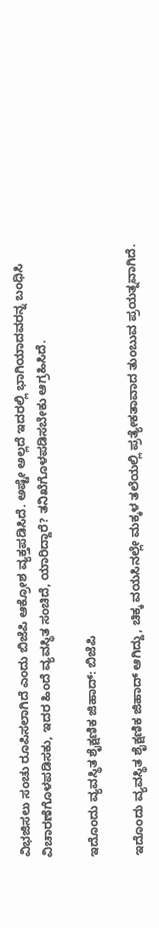ವಿಭಜಿಸಲು ಸಂಚು ರೂಪಿಸಲಾಗಿದೆ ಎಂದು ಬಿಜೆಪಿ ಆಕ್ರೋಶ ವ್ಯಕ್ತಪಡಿಸಿದೆ. ಅಷ್ಟೇ ಅಲ್ಲದೆ ಇದರಲ್ಲಿ ಭಾಗಿಯಾದವರನ್ನ ಬಂಧಿಸಿ ವಿಚಾರಣೆಗೊಳಪಡಿಸಕು, ಇದರ ಹಿಂದೆ ವ್ಯವಸ್ಥಿತ ಸಂಚಿದೆ, ಯಾರಿದ್ದಾರೆ? ತನಿಖೆಗೊಳಪಡಿಸಬೇಕು ಆಗ್ರಹಿಸಿದೆ.

ಇದೊಂದು ವ್ಯವಸ್ಥಿತ ಶೈಕ್ಷಣಿಕ ಜಿಹಾದ್: ಬಿಜೆಪಿ

ಇದೊಂದು ವ್ಯವಸ್ಥಿತ ಶೈಕ್ಷಣಿಕ ಜಿಹಾದ್ ಆಗಿದ್ದು, ಚಿಕ್ಕ ವಯಸಿನಲ್ಲೇ ಮಕ್ಕಳ ತಲೆಯಲ್ಲಿ ಪ್ರತ್ಯೇಕತಾವಾದ ತುಂಬುವ ಪ್ರಯತ್ನವಾಗಿದೆ.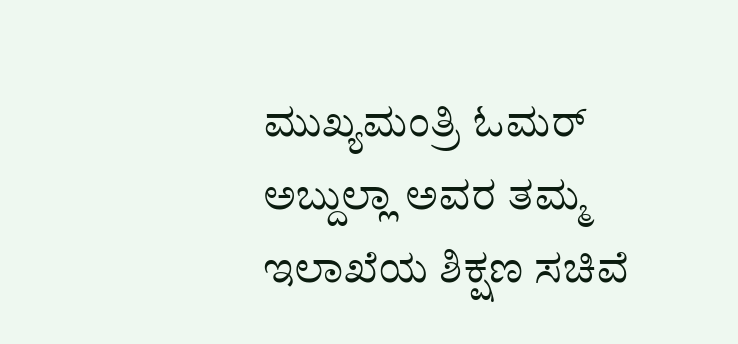ಮುಖ್ಯಮಂತ್ರಿ ಓಮರ್ ಅಬ್ದುಲ್ಲಾ ಅವರ ತಮ್ಮ ಇಲಾಖೆಯ ಶಿಕ್ಷಣ ಸಚಿವೆ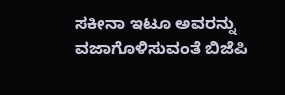ಸಕೀನಾ ಇಟೂ ಅವರನ್ನು ವಜಾಗೊಳಿಸುವಂತೆ ಬಿಜೆಪಿ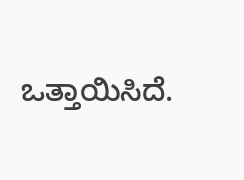ಒತ್ತಾಯಿಸಿದೆ.